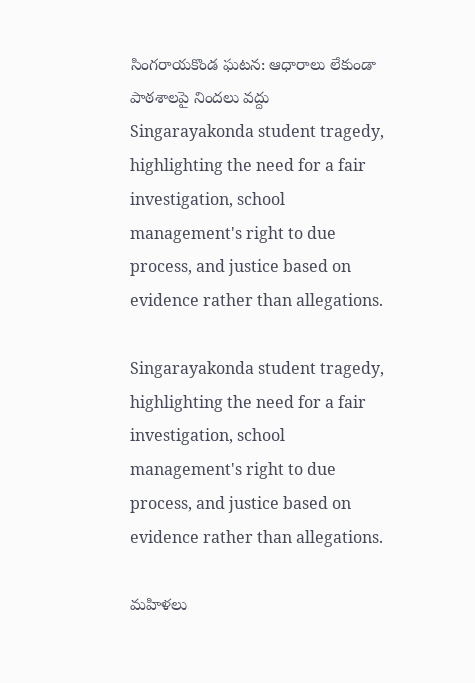సింగరాయకొండ ఘటన: ఆధారాలు లేకుండా పాఠశాలపై నిందలు వద్దు
Singarayakonda student tragedy, highlighting the need for a fair investigation, school management's right to due process, and justice based on evidence rather than allegations.

Singarayakonda student tragedy, highlighting the need for a fair investigation, school management's right to due process, and justice based on evidence rather than allegations.

మహిళలు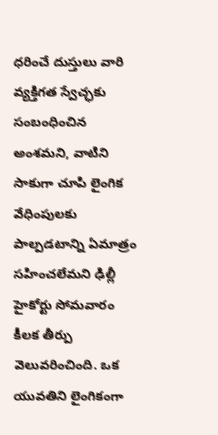ధరించే దుస్తులు వారి వ్యక్తిగత స్వేచ్ఛకు సంబంధించిన అంశమని, వాటిని సాకుగా చూపి లైంగిక వేధింపులకు పాల్పడటాన్ని ఏమాత్రం సహించలేమని ఢిల్లీ హైకోర్టు సోమవారం కీలక తీర్పు వెలువరించింది. ఒక యువతిని లైంగికంగా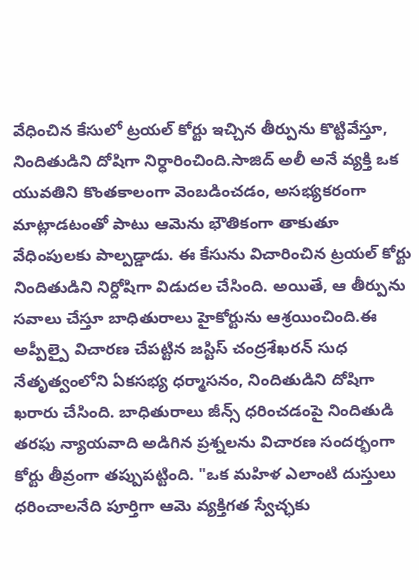వేధించిన కేసులో ట్రయల్ కోర్టు ఇచ్చిన తీర్పును కొట్టివేస్తూ, నిందితుడిని దోషిగా నిర్ధారించింది.సాజిద్ అలీ అనే వ్యక్తి ఒక యువతిని కొంతకాలంగా వెంబడించడం, అసభ్యకరంగా మాట్లాడటంతో పాటు ఆమెను భౌతికంగా తాకుతూ వేధింపులకు పాల్పడ్డాడు. ఈ కేసును విచారించిన ట్రయల్ కోర్టు నిందితుడిని నిర్దోషిగా విడుదల చేసింది. అయితే, ఆ తీర్పును సవాలు చేస్తూ బాధితురాలు హైకోర్టును ఆశ్రయించింది.ఈ అప్పీల్పై విచారణ చేపట్టిన జస్టిస్ చంద్రశేఖరన్ సుధ నేతృత్వంలోని ఏకసభ్య ధర్మాసనం, నిందితుడిని దోషిగా ఖరారు చేసింది. బాధితురాలు జీన్స్ ధరించడంపై నిందితుడి తరఫు న్యాయవాది అడిగిన ప్రశ్నలను విచారణ సందర్భంగా కోర్టు తీవ్రంగా తప్పుపట్టింది. "ఒక మహిళ ఎలాంటి దుస్తులు ధరించాలనేది పూర్తిగా ఆమె వ్యక్తిగత స్వేచ్ఛకు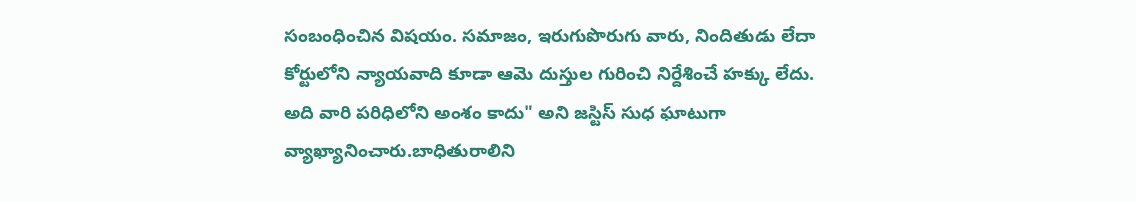సంబంధించిన విషయం. సమాజం, ఇరుగుపొరుగు వారు, నిందితుడు లేదా కోర్టులోని న్యాయవాది కూడా ఆమె దుస్తుల గురించి నిర్దేశించే హక్కు లేదు. అది వారి పరిధిలోని అంశం కాదు" అని జస్టిస్ సుధ ఘాటుగా వ్యాఖ్యానించారు.బాధితురాలిని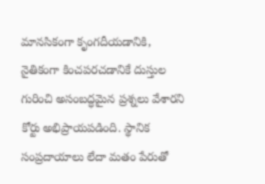మానసికంగా కృంగదీయడానికి, నైతికంగా కించపరచడానికే దుస్తుల గురించి అసంబద్ధమైన ప్రశ్నలు వేశారని కోర్టు అభిప్రాయపడింది. స్థానిక సంప్రదాయాలు లేదా మతం పేరుతో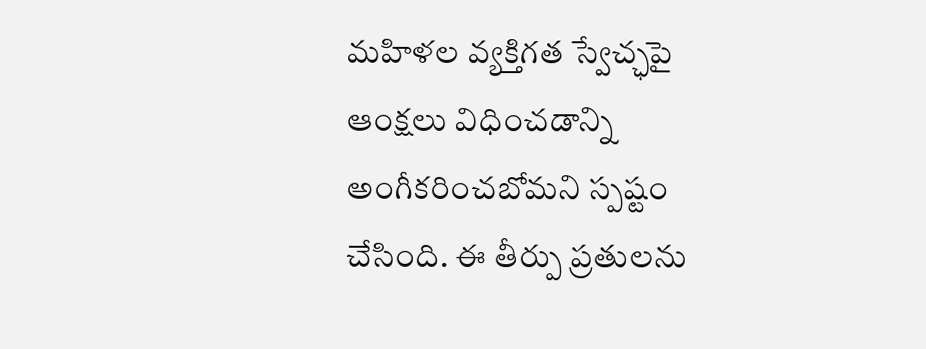మహిళల వ్యక్తిగత స్వేచ్ఛపై ఆంక్షలు విధించడాన్ని అంగీకరించబోమని స్పష్టం చేసింది. ఈ తీర్పు ప్రతులను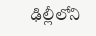ఢిల్లీలోని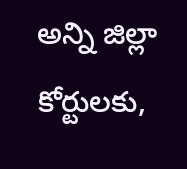అన్ని జిల్లా కోర్టులకు,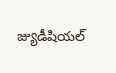జ్యుడీషియల్